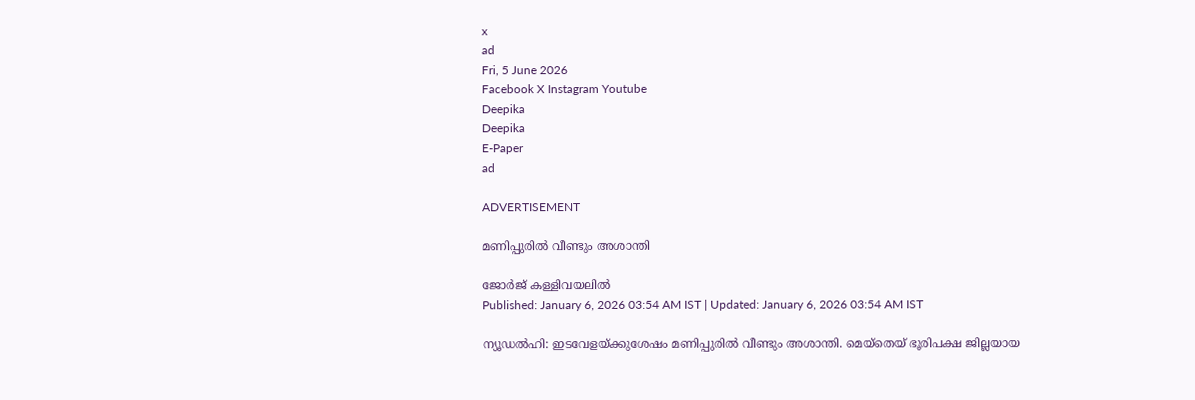x
ad
Fri, 5 June 2026
Facebook X Instagram Youtube
Deepika
Deepika
E-Paper
ad

ADVERTISEMENT

മണിപ്പുരിൽ വീണ്ടും അശാന്തി

ജോർജ് കള്ളിവയലിൽ
Published: January 6, 2026 03:54 AM IST | Updated: January 6, 2026 03:54 AM IST

ന്യൂഡൽഹി: ഇടവേളയ്ക്കുശേഷം മണിപ്പുരിൽ വീണ്ടും അശാന്തി. മെയ്തെയ് ഭൂരിപക്ഷ ജില്ലയായ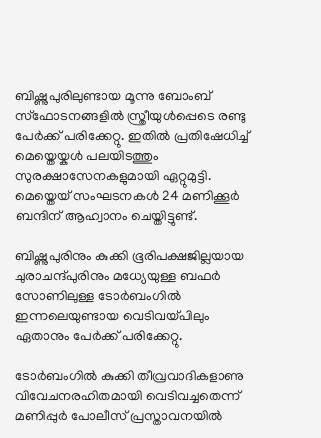ബിഷ്ണുപുരിലുണ്ടായ മൂന്നു ബോംബ് സ്ഫോടനങ്ങളിൽ സ്ത്രീയുൾപ്പെടെ രണ്ടു പേർക്ക് പരിക്കേറ്റു. ഇതിൽ പ്രതിഷേധിച്ച് മെയ്തെയ്കൾ പലയിടത്തും സുരക്ഷാസേനകളുമായി ഏറ്റുമുട്ടി. മെയ്തെയ് സംഘടനകൾ 24 മണിക്കൂർ ബന്ദിന് ആഹ്വാനം ചെയ്തിട്ടുണ്ട്.

ബിഷ്ണുപുരിനും കുക്കി ഭൂരിപക്ഷജില്ലയായ ചുരാചന്ദ്പുരിനും മധ്യേയുള്ള ബഫർ സോണിലുള്ള ടോർബംഗിൽ ഇന്നലെയുണ്ടായ വെടിവയ്പിലും ഏതാനും പേർക്ക് പരിക്കേറ്റു.

ടോർബംഗിൽ കുക്കി തീവ്രവാദികളാണു വിവേചനരഹിതമായി വെടിവച്ചതെന്ന് മണിപ്പുർ പോലീസ് പ്രസ്താവനയിൽ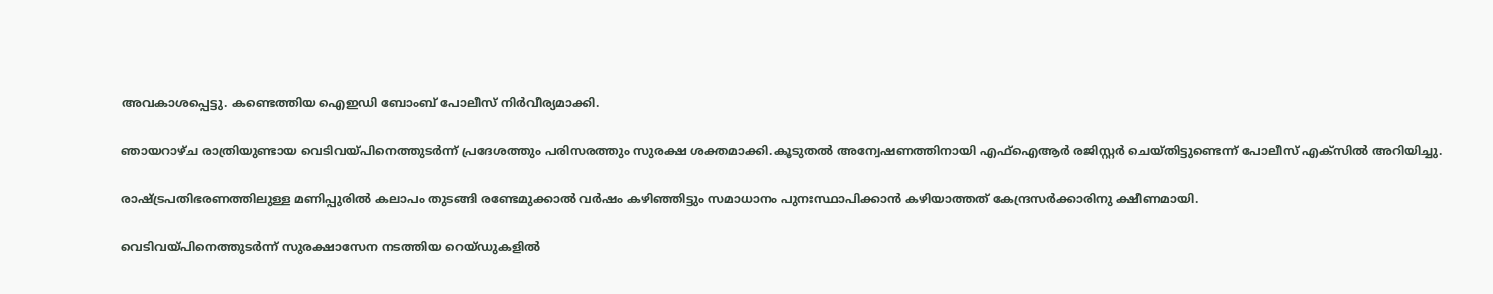അവകാശപ്പെട്ടു. കണ്ടെത്തിയ ഐഇഡി ബോംബ് പോലീസ് നിർവീര്യമാക്കി.

ഞായറാഴ്ച രാത്രിയുണ്ടായ വെടിവയ്പിനെത്തുടർന്ന് പ്രദേശത്തും പരിസരത്തും സുരക്ഷ ശക്തമാക്കി.കൂടുതൽ അന്വേഷണത്തിനായി എഫ്ഐആർ രജിസ്റ്റർ ചെയ്തിട്ടുണ്ടെന്ന് പോലീസ് എക്സിൽ അറിയിച്ചു.

രാഷ്‌ട്രപതിഭരണത്തിലുള്ള മണിപ്പുരിൽ കലാപം തുടങ്ങി രണ്ടേമുക്കാൽ വർഷം കഴിഞ്ഞിട്ടും സമാധാനം പുനഃസ്ഥാപിക്കാൻ കഴിയാത്തത് കേന്ദ്രസർക്കാരിനു ക്ഷീണമായി.

വെടിവയ്പിനെത്തുടർന്ന് സുരക്ഷാസേന നടത്തിയ റെയ്ഡുകളിൽ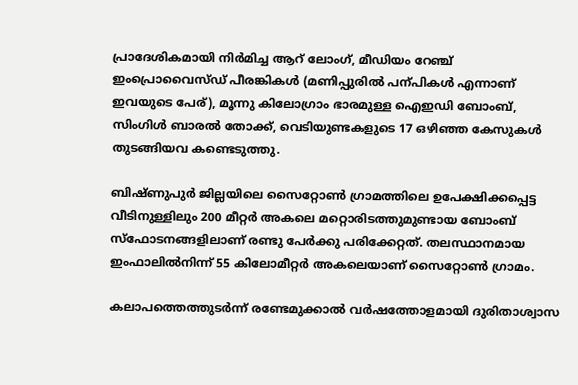പ്രാദേശികമായി നിർമിച്ച ആറ് ലോംഗ്, മീഡിയം റേഞ്ച് ഇംപ്രൊവൈസ്ഡ് പീരങ്കികൾ (മണിപ്പുരിൽ പന്പികൾ എന്നാണ് ഇവയുടെ പേര്), മൂന്നു കിലോഗ്രാം ഭാരമുള്ള ഐഇഡി ബോംബ്, സിംഗിൾ ബാരൽ തോക്ക്, വെടിയുണ്ടകളുടെ 17 ഒഴിഞ്ഞ കേസുകൾ തുടങ്ങിയവ കണ്ടെടുത്തു.

ബിഷ്ണുപുർ ജില്ലയിലെ സൈറ്റോണ്‍ ഗ്രാമത്തിലെ ഉപേക്ഷിക്കപ്പെട്ട വീടിനുള്ളിലും 200 മീറ്റർ അകലെ മറ്റൊരിടത്തുമുണ്ടായ ബോംബ് സ്ഫോടനങ്ങളിലാണ് രണ്ടു പേർക്കു പരിക്കേറ്റത്. തലസ്ഥാനമായ ഇംഫാലിൽനിന്ന് 55 കിലോമീറ്റർ അകലെയാണ് സൈറ്റോണ്‍ ഗ്രാമം.

കലാപത്തെത്തുടർന്ന് രണ്ടേമുക്കാൽ വർഷത്തോളമായി ദുരിതാശ്വാസ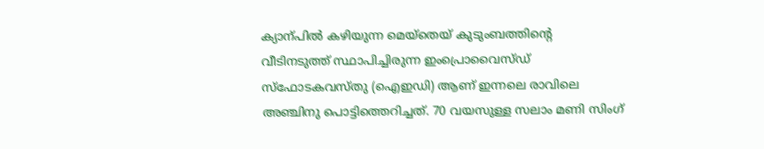ക്യാന്പിൽ കഴിയുന്ന മെയ്തെയ് കുടുംബത്തിന്‍റെ വീടിനടുത്ത് സ്ഥാപിച്ചിരുന്ന ഇംപ്രൊവൈസ്ഡ് സ്ഫോടകവസ്തു (ഐഇഡി) ആണ് ഇന്നലെ രാവിലെ അഞ്ചിനു പൊട്ടിത്തെറിച്ചത്. 70 വയസുള്ള സലാം മണി സിംഗ്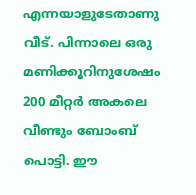എന്നയാളുടേതാണു വീട്. പിന്നാലെ ഒരു മണിക്കൂറിനുശേഷം 200 മീറ്റർ അകലെ വീണ്ടും ബോംബ് പൊട്ടി. ഈ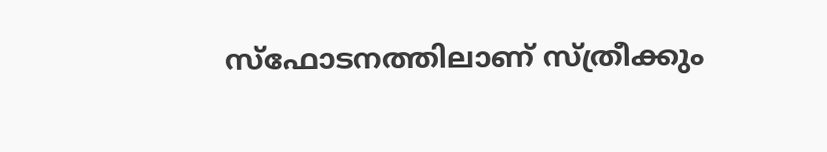സ്ഫോടനത്തിലാണ് സ്ത്രീക്കും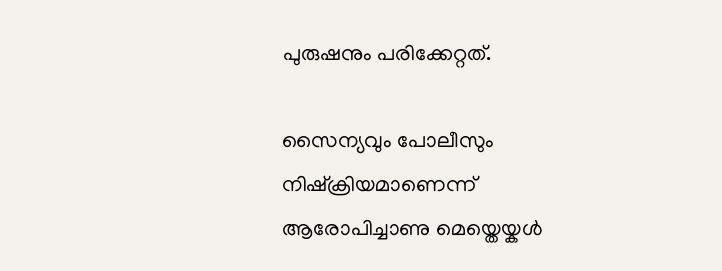പുരുഷനും പരിക്കേറ്റത്.

സൈന്യവും പോലീസും നിഷ്ക്രിയമാണെന്ന് ആരോപിച്ചാണു മെയ്തെയ്കൾ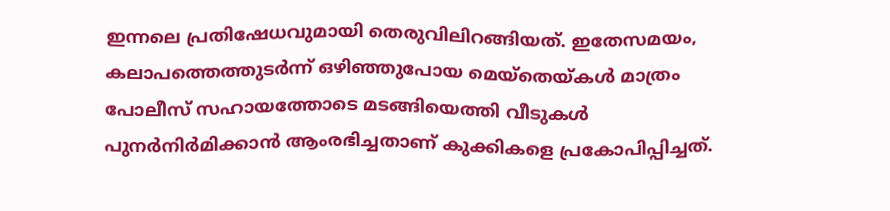ഇന്നലെ പ്രതിഷേധവുമായി തെരുവിലിറങ്ങിയത്. ഇതേസമയം, കലാപത്തെത്തുടർന്ന് ഒഴിഞ്ഞുപോയ മെയ്തെയ്കൾ മാത്രം പോലീസ് സഹായത്തോടെ മടങ്ങിയെത്തി വീടുകൾ പുനർനിർമിക്കാൻ ആംരഭിച്ചതാണ് കുക്കികളെ പ്രകോപിപ്പിച്ചത്.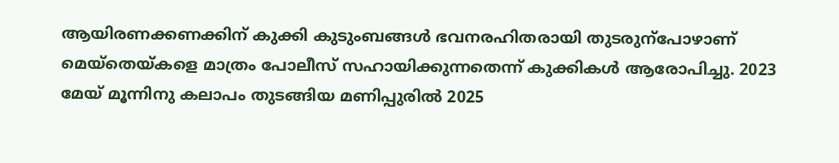ആയിരണക്കണക്കിന് കുക്കി കുടുംബങ്ങൾ ഭവനരഹിതരായി തുടരുന്പോഴാണ് മെയ്തെയ്കളെ മാത്രം പോലീസ് സഹായിക്കുന്നതെന്ന് കുക്കികൾ ആരോപിച്ചു. 2023 മേയ് മൂന്നിനു കലാപം തുടങ്ങിയ മണിപ്പുരിൽ 2025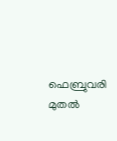ഫെബ്രുവരി മുതൽ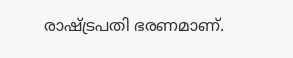രാഷ്‌ട്രപതി ഭരണമാണ്.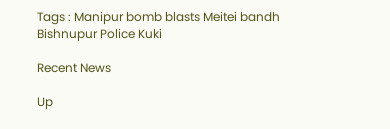Tags : Manipur bomb blasts Meitei bandh Bishnupur Police Kuki

Recent News

Up